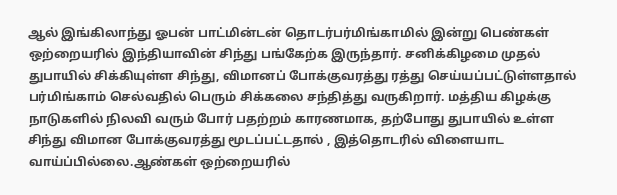ஆல் இங்கிலாந்து ஓபன் பாட்மின்டன் தொடர்பர்மிங்காமில் இன்று பெண்கள் ஒற்றையரில் இந்தியாவின் சிந்து பங்கேற்க இருந்தார். சனிக்கிழமை முதல் துபாயில் சிக்கியுள்ள சிந்து, விமானப் போக்குவரத்து ரத்து செய்யப்பட்டுள்ளதால் பர்மிங்காம் செல்வதில் பெரும் சிக்கலை சந்தித்து வருகிறார். மத்திய கிழக்கு நாடுகளில் நிலவி வரும் போர் பதற்றம் காரணமாக, தற்போது துபாயில் உள்ள சிந்து விமான போக்குவரத்து மூடப்பட்டதால் , இத்தொடரில் விளையாட வாய்ப்பில்லை.ஆண்கள் ஒற்றையரில்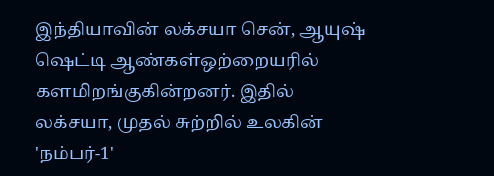இந்தியாவின் லக்சயா சென், ஆயுஷ் ஷெட்டி ஆண்கள்ஒற்றையரில் களமிறங்குகின்றனர். இதில் லக்சயா, முதல் சுற்றில் உலகின் 'நம்பர்-1'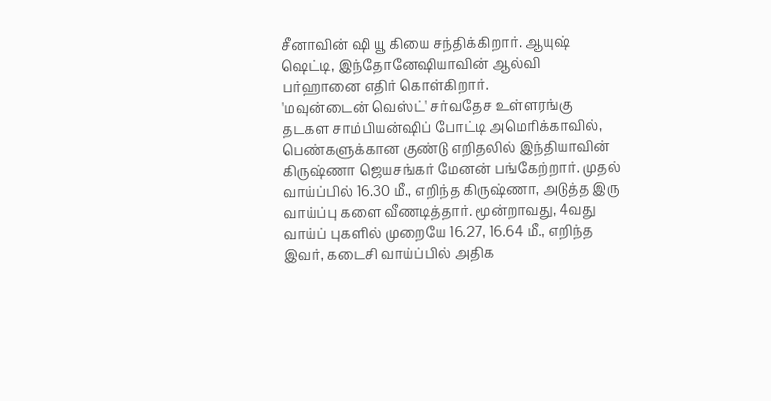சீனாவின் ஷி யூ கியை சந்திக்கிறார். ஆயுஷ் ஷெட்டி, இந்தோனேஷியாவின் ஆல்வி பர்ஹானை எதிர் கொள்கிறார்.
'மவுன்டைன் வெஸ்ட்' சர்வதேச உள்ளரங்கு தடகள சாம்பியன்ஷிப் போட்டி அமெரிக்காவில், பெண்களுக்கான குண்டு எறிதலில் இந்தியாவின் கிருஷ்ணா ஜெயசங்கர் மேனன் பங்கேற்றார். முதல் வாய்ப்பில் 16.30 மீ., எறிந்த கிருஷ்ணா, அடுத்த இரு வாய்ப்பு களை வீணடித்தார். மூன்றாவது, 4வது வாய்ப் புகளில் முறையே 16.27, 16.64 மீ., எறிந்த இவர், கடைசி வாய்ப்பில் அதிக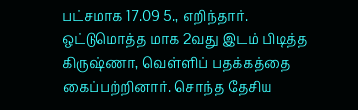பட்சமாக 17.09 5., எறிந்தார். ஒட்டுமொத்த மாக 2வது இடம் பிடித்த கிருஷ்ணா, வெள்ளிப் பதக்கத்தை கைப்பற்றினார். சொந்த தேசிய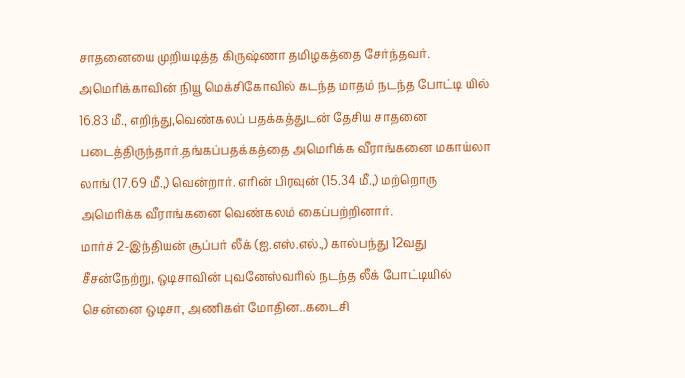சாதனையை முறியடித்த கிருஷ்ணா தமிழகத்தை சேர்ந்தவர். அமெரிக்காவின் நியூ மெக்சிகோவில் கடந்த மாதம் நடந்த போட்டி யில் 16.83 மீ., எறிந்து,வெண்கலப் பதக்கத்துடன் தேசிய சாதனை படைத்திருந்தார்.தங்கப்பதக்கத்தை அமெரிக்க வீராங்கனை மகாய்லா லாங் (17.69 மீ.,) வென்றார். எரின் பிரவுன் (15.34 மீ.,) மற்றொரு அமெரிக்க வீராங்கனை வெண்கலம் கைப்பற்றினார்.
மார்ச் 2-இந்தியன் சூப்பர் லீக் (ஐ.எஸ்.எல்.,) கால்பந்து 12வது சீசன்நேற்று, ஒடிசாவின் புவனேஸ்வரில் நடந்த லீக் போட்டியில் சென்னை ஒடிசா, அணிகள் மோதின..கடைசி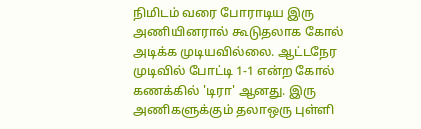நிமிடம் வரை போராடிய இரு அணியினரால் கூடுதலாக கோல் அடிக்க முடியவில்லை. ஆட்டநேர முடிவில் போட்டி 1-1 என்ற கோல் கணக்கில் 'டிரா' ஆனது. இரு அணிகளுக்கும் தலாஒரு புள்ளி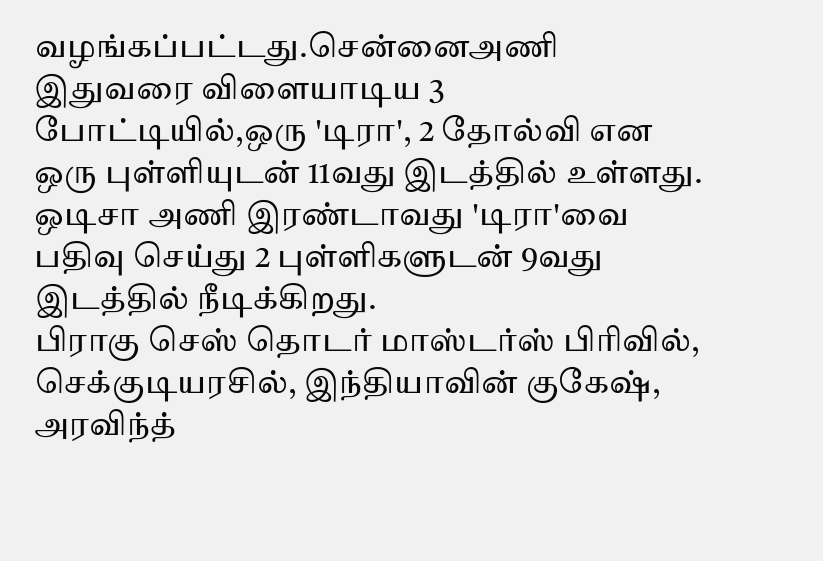வழங்கப்பட்டது.சென்னைஅணி இதுவரை விளையாடிய 3 போட்டியில்,ஒரு 'டிரா', 2 தோல்வி என ஒரு புள்ளியுடன் 11வது இடத்தில் உள்ளது. ஒடிசா அணி இரண்டாவது 'டிரா'வை பதிவு செய்து 2 புள்ளிகளுடன் 9வது இடத்தில் நீடிக்கிறது.
பிராகு செஸ் தொடர் மாஸ்டர்ஸ் பிரிவில், செக்குடியரசில், இந்தியாவின் குகேஷ், அரவிந்த்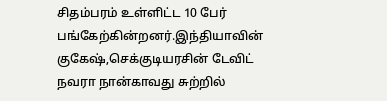சிதம்பரம் உள்ளிட்ட 10 பேர் பங்கேற்கின்றனர்.இந்தியாவின் குகேஷ்,செக்குடியரசின் டேவிட் நவரா நான்காவது சுற்றில்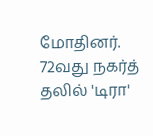மோதினர். 72வது நகர்த் தலில் 'டிரா'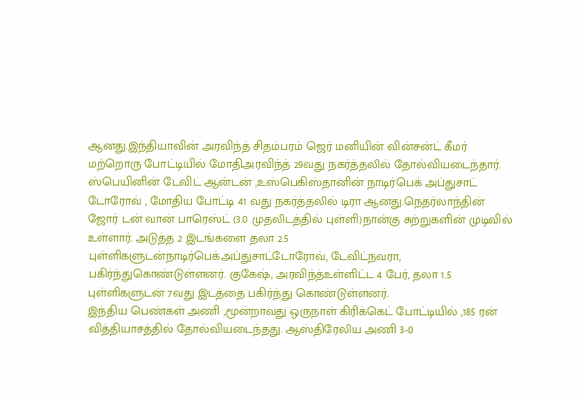ஆனது.இந்தியாவின் அரவிந்த் சிதம்பரம் ஜெர் மனியின் வின்சன்ட் கீமர் மற்றொரு போட்டியில் மோதிஅரவிந்த் 29வது நகர்த்தலில் தோல்வியடைந்தார். ஸ்பெயினின் டேவிட் ஆன்டன் ,உஸ்பெகிஸ்தானின் நாடிர்பெக் அப்துசாட் டோரோவ் , மோதிய போட்டி 41 வது நகர்த்தலில் டிரா ஆனது.நெதர்லாந்தின் ஜோர் டன் வான் பாரெஸ்ட் (3.0 முதலிடத்தில் புள்ளி)நான்கு சுற்றுகளின் முடிவில் உள்ளார். அடுத்த 2 இடங்களை தலா 2.5 புள்ளிகளுடன்நாடிர்பெக்அப்துசாட்டோரோவ், டேவிட்நவரா, பகிர்ந்துகொண்டுள்ளனர். குகேஷ், அரவிந்த்உள்ளிட்ட 4 பேர், தலா 1.5 புள்ளிகளுடன் 7வது இடத்தை பகிர்ந்து கொண்டுள்ளனர்.
இந்திய பெண்கள் அணி ,மூன்றாவது ஒருநாள் கிரிக்கெட் போட்டியில் ,185 ரன் வித்தியாசத்தில் தோல்வியடைந்தது. ஆஸ்திரேலிய அணி 3-0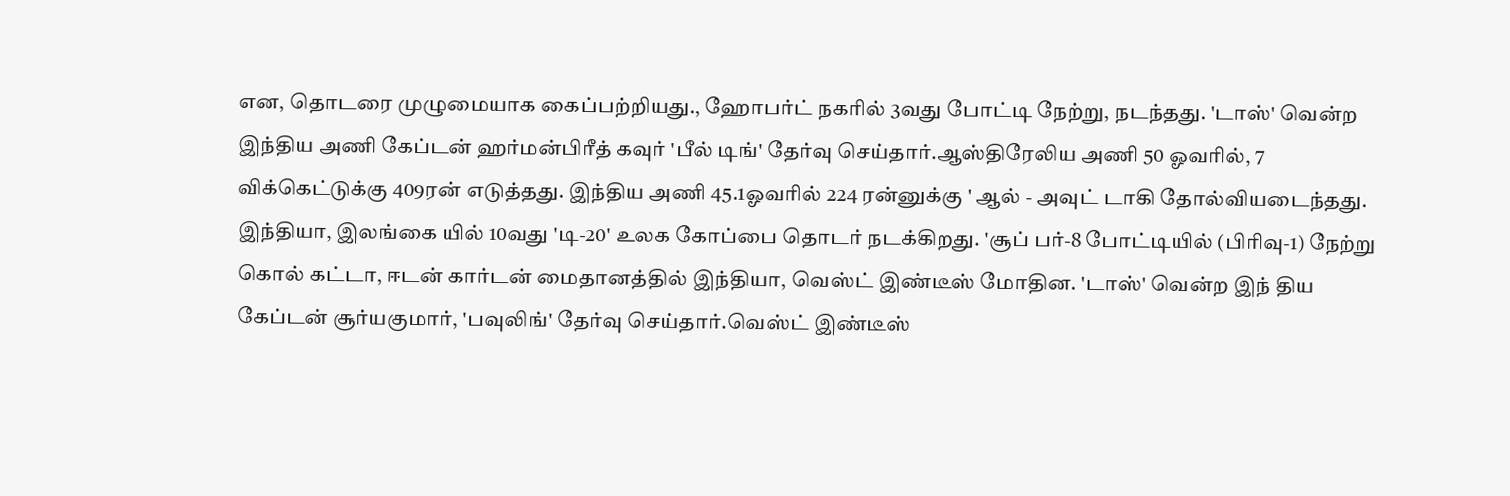என, தொடரை முழுமையாக கைப்பற்றியது., ஹோபர்ட் நகரில் 3வது போட்டி நேற்று, நடந்தது. 'டாஸ்' வென்ற இந்திய அணி கேப்டன் ஹர்மன்பிரீத் கவுர் 'பீல் டிங்' தேர்வு செய்தார்.ஆஸ்திரேலிய அணி 50 ஓவரில், 7 விக்கெட்டுக்கு 409ரன் எடுத்தது. இந்திய அணி 45.1ஓவரில் 224 ரன்னுக்கு ' ஆல் - அவுட் டாகி தோல்வியடைந்தது.
இந்தியா, இலங்கை யில் 10வது 'டி-20' உலக கோப்பை தொடர் நடக்கிறது. 'சூப் பர்-8 போட்டியில் (பிரிவு-1) நேற்று கொல் கட்டா, ஈடன் கார்டன் மைதானத்தில் இந்தியா, வெஸ்ட் இண்டீஸ் மோதின. 'டாஸ்' வென்ற இந் திய கேப்டன் சூர்யகுமார், 'பவுலிங்' தேர்வு செய்தார்.வெஸ்ட் இண்டீஸ்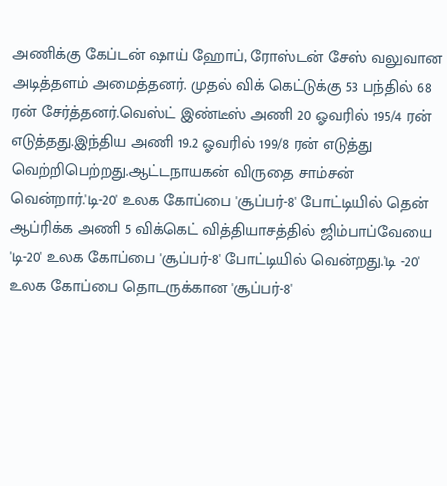அணிக்கு கேப்டன் ஷாய் ஹோப், ரோஸ்டன் சேஸ் வலுவான அடித்தளம் அமைத்தனர். முதல் விக் கெட்டுக்கு 53 பந்தில் 68 ரன் சேர்த்தனர்.வெஸ்ட் இண்டீஸ் அணி 20 ஓவரில் 195/4 ரன் எடுத்தது.இந்திய அணி 19.2 ஓவரில் 199/8 ரன் எடுத்து வெற்றிபெற்றது.ஆட்டநாயகன் விருதை சாம்சன் வென்றார்.'டி-20' உலக கோப்பை 'சூப்பர்-8' போட்டியில் தென் ஆப்ரிக்க அணி 5 விக்கெட் வித்தியாசத்தில் ஜிம்பாப்வேயை 'டி-20' உலக கோப்பை 'சூப்பர்-8' போட்டியில் வென்றது.'டி -20' உலக கோப்பை தொடருக்கான 'சூப்பர்-8'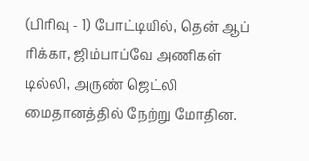(பிரிவு - 1) போட்டியில், தென் ஆப் ரிக்கா, ஜிம்பாப்வே அணிகள் டில்லி, அருண் ஜெட்லி மைதானத்தில் நேற்று மோதின.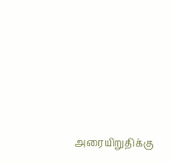அரையிறுதிக்கு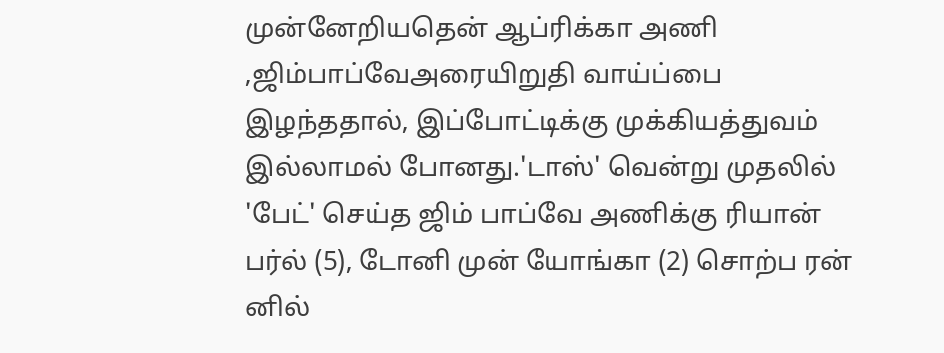முன்னேறியதென் ஆப்ரிக்கா அணி ,ஜிம்பாப்வேஅரையிறுதி வாய்ப்பை இழந்ததால், இப்போட்டிக்கு முக்கியத்துவம் இல்லாமல் போனது.'டாஸ்' வென்று முதலில் 'பேட்' செய்த ஜிம் பாப்வே அணிக்கு ரியான் பர்ல் (5), டோனி முன் யோங்கா (2) சொற்ப ரன் னில்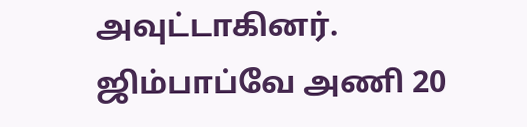அவுட்டாகினர். ஜிம்பாப்வே அணி 20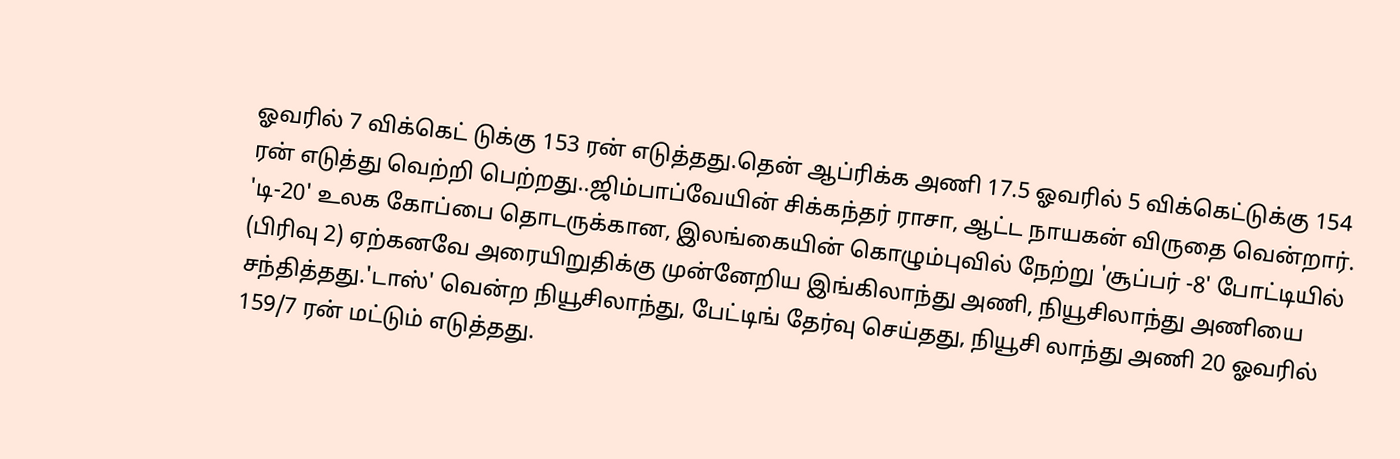ஓவரில் 7 விக்கெட் டுக்கு 153 ரன் எடுத்தது.தென் ஆப்ரிக்க அணி 17.5 ஓவரில் 5 விக்கெட்டுக்கு 154 ரன் எடுத்து வெற்றி பெற்றது..ஜிம்பாப்வேயின் சிக்கந்தர் ராசா, ஆட்ட நாயகன் விருதை வென்றார்.
'டி-20' உலக கோப்பை தொடருக்கான, இலங்கையின் கொழும்புவில் நேற்று 'சூப்பர் -8' போட்டியில் (பிரிவு 2) ஏற்கனவே அரையிறுதிக்கு முன்னேறிய இங்கிலாந்து அணி, நியூசிலாந்து அணியை சந்தித்தது.'டாஸ்' வென்ற நியூசிலாந்து, பேட்டிங் தேர்வு செய்தது, நியூசி லாந்து அணி 20 ஓவரில் 159/7 ரன் மட்டும் எடுத்தது.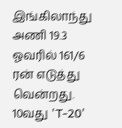இங்கிலாந்து அணி 19.3 ஓவரில் 161/6 ரன் எடுத்து வென்றது.
10வது 'T-20'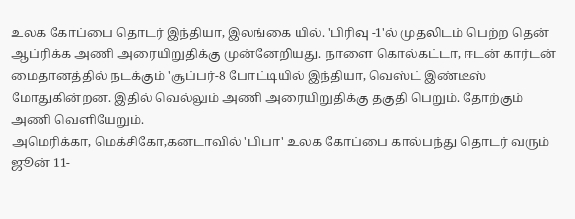உலக கோப்பை தொடர் இந்தியா, இலங்கை யில். 'பிரிவு -1'ல் முதலிடம் பெற்ற தென் ஆப்ரிக்க அணி அரையிறுதிக்கு முன்னேறியது. நாளை கொல்கட்டா, ஈடன் கார்டன் மைதானத்தில் நடக்கும் 'சூப்பர்-8 போட்டியில் இந்தியா, வெஸ்ட் இண்டீஸ் மோதுகின்றன. இதில் வெல்லும் அணி அரையிறுதிக்கு தகுதி பெறும். தோற்கும் அணி வெளியேறும்.
அமெரிக்கா, மெக்சிகோ,கனடாவில் 'பிபா' உலக கோப்பை கால்பந்து தொடர் வரும் ஜூன் 11-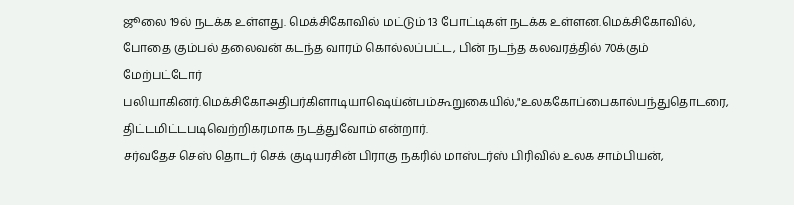ஜூலை 19ல் நடக்க உள்ளது. மெக்சிகோவில் மட்டும் 13 போட்டிகள் நடக்க உள்ளன.மெக்சிகோவில், போதை கும்பல் தலைவன் கடந்த வாரம் கொல்லப்பட்ட, பின் நடந்த கலவரத்தில் 70க்கும் மேற்பட்டோர் பலியாகினர்.மெக்சிகோஅதிபர்கிளாடியாஷெய்ன்பம்கூறுகையில்,"உலககோப்பைகால்பந்துதொடரை, திட்டமிட்டபடிவெற்றிகரமாக நடத்துவோம் என்றார்.
சர்வதேச செஸ் தொடர் செக் குடியரசின் பிராகு நகரில் மாஸ்டர்ஸ் பிரிவில் உலக சாம்பியன்,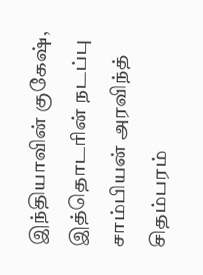இந்தியாவின் குகேஷ், இத்தொடரின் நடப்பு சாம்பியன் அரவிந்த் சிதம்பரம்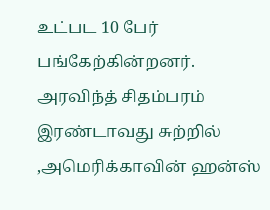உட்பட 10 பேர் பங்கேற்கின்றனர். அரவிந்த் சிதம்பரம் இரண்டாவது சுற்றில் ,அமெரிக்காவின் ஹன்ஸ்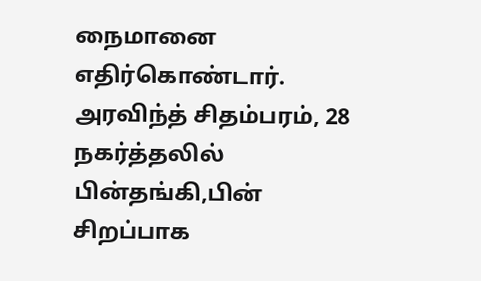நைமானை எதிர்கொண்டார். அரவிந்த் சிதம்பரம், 28 நகர்த்தலில் பின்தங்கி,பின் சிறப்பாக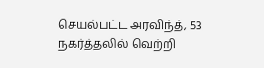செயல்பட்ட அரவிந்த், 53 நகர்த்தலில் வெற்றி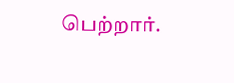பெற்றார்.